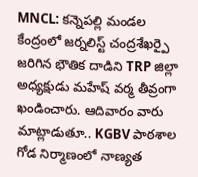MNCL: కన్నెపల్లి మండల కేంద్రంలో జర్నలిస్ట్ చంద్రశేఖర్పై జరిగిన భౌతిక దాడిని TRP జిల్లా అధ్యక్షుడు మహేష్ వర్మ తీవ్రంగా ఖండించారు. ఆదివారం వారు మాట్లాడుతూ.. KGBV పాఠశాల గోడ నిర్మాణంలో నాణ్యత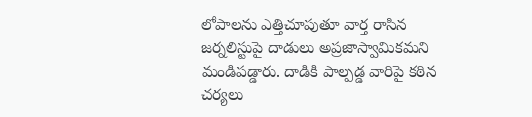లోపాలను ఎత్తిచూపుతూ వార్త రాసిన జర్నలిస్టుపై దాడులు అప్రజాస్వామికమని మండిపడ్డారు. దాడికి పాల్పడ్డ వారిపై కఠిన చర్యలు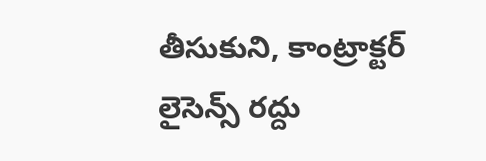తీసుకుని, కాంట్రాక్టర్ లైసెన్స్ రద్దు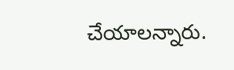చేయాలన్నారు.